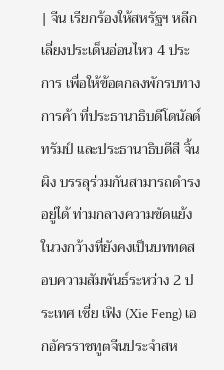| จีน เรียกร้องให้สหรัฐฯ หลีกเลี่ยงประเด็นอ่อนไหว 4 ประการ เพื่อให้ข้อตกลงพักรบทางการค้า ที่ประธานาธิบดีโดนัลด์ ทรัมป์ และประธานาธิบดีสี จิ้นผิง บรรลุร่วมกันสามารถดำรงอยู่ได้ ท่ามกลางความขัดแย้งในวงกว้างที่ยังคงเป็นบททดสอบความสัมพันธ์ระหว่าง 2 ประเทศ เซี่ย เฟิง (Xie Feng) เอกอัครราชทูตจีนประจำสห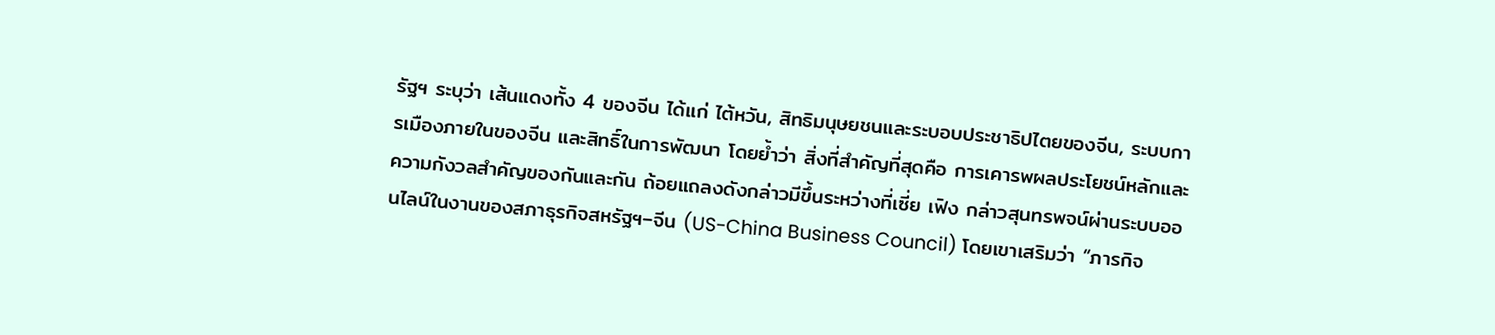รัฐฯ ระบุว่า เส้นแดงทั้ง 4 ของจีน ได้แก่ ไต้หวัน, สิทธิมนุษยชนและระบอบประชาธิปไตยของจีน, ระบบการเมืองภายในของจีน และสิทธิ์ในการพัฒนา โดยย้ำว่า สิ่งที่สำคัญที่สุดคือ การเคารพผลประโยชน์หลักและความกังวลสำคัญของกันและกัน ถ้อยแถลงดังกล่าวมีขึ้นระหว่างที่เซี่ย เฟิง กล่าวสุนทรพจน์ผ่านระบบออนไลน์ในงานของสภาธุรกิจสหรัฐฯ–จีน (US-China Business Council) โดยเขาเสริมว่า “ภารกิจ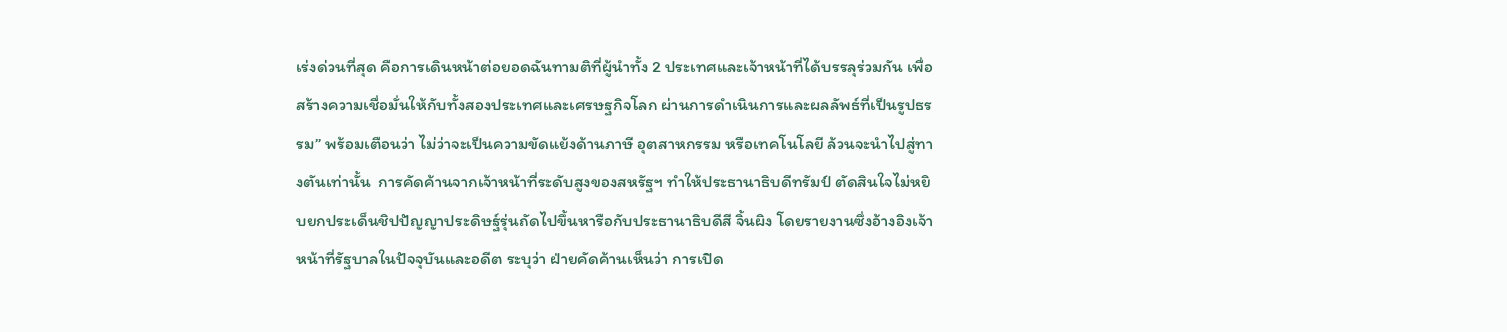เร่งด่วนที่สุด คือการเดินหน้าต่อยอดฉันทามติที่ผู้นำทั้ง 2 ประเทศและเจ้าหน้าที่ได้บรรลุร่วมกัน เพื่อสร้างความเชื่อมั่นให้กับทั้งสองประเทศและเศรษฐกิจโลก ผ่านการดำเนินการและผลลัพธ์ที่เป็นรูปธรรม” พร้อมเตือนว่า ไม่ว่าจะเป็นความขัดแย้งด้านภาษี อุตสาหกรรม หรือเทคโนโลยี ล้วนจะนำไปสู่ทางตันเท่านั้น  การคัดค้านจากเจ้าหน้าที่ระดับสูงของสหรัฐฯ ทำให้ประธานาธิบดีทรัมป์ ตัดสินใจไม่หยิบยกประเด็นชิปปัญญาประดิษฐ์รุ่นถัดไปขึ้นหารือกับประธานาธิบดีสี จิ้นผิง โดยรายงานซึ่งอ้างอิงเจ้าหน้าที่รัฐบาลในปัจจุบันและอดีต ระบุว่า ฝ่ายคัดค้านเห็นว่า การเปิด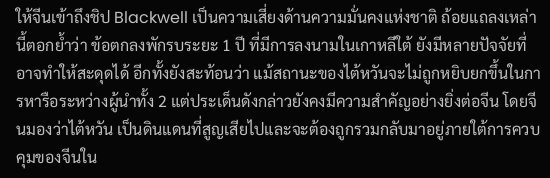ให้จีนเข้าถึงชิป Blackwell เป็นความเสี่ยงด้านความมั่นคงแห่งชาติ ถ้อยแถลงเหล่านี้ตอกย้ำว่า ข้อตกลงพักรบระยะ 1 ปี ที่มีการลงนามในเกาหลีใต้ ยังมีหลายปัจจัยที่อาจทำให้สะดุดได้ อีกทั้งยังสะท้อนว่า แม้สถานะของไต้หวันจะไม่ถูกหยิบยกขึ้นในการหารือระหว่างผู้นำทั้ง 2 แต่ประเด็นดังกล่าวยังคงมีความสำคัญอย่างยิ่งต่อจีน โดยจีนมองว่าไต้หวัน เป็นดินแดนที่สูญเสียไปและจะต้องถูกรวมกลับมาอยู่ภายใต้การควบคุมของจีนใน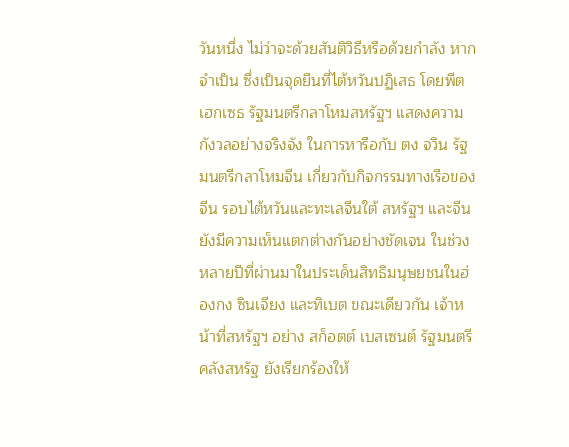วันหนึ่ง ไม่ว่าจะด้วยสันติวิธีหรือด้วยกำลัง หากจำเป็น ซึ่งเป็นจุดยืนที่ไต้หวันปฏิเสธ โดยพีต เฮกเซธ รัฐมนตรีกลาโหมสหรัฐฯ แสดงความกังวลอย่างจริงจัง ในการหารือกับ ตง จวิน รัฐมนตรีกลาโหมจีน เกี่ยวกับกิจกรรมทางเรือของจีน รอบไต้หวันและทะเลจีนใต้ สหรัฐฯ และจีน ยังมีความเห็นแตกต่างกันอย่างชัดเจน ในช่วงหลายปีที่ผ่านมาในประเด็นสิทธิมนุษยชนในฮ่องกง ซินเจียง และทิเบต ขณะเดียวกัน เจ้าหน้าที่สหรัฐฯ อย่าง สก็อตต์ เบสเซนต์ รัฐมนตรีคลังสหรัฐ ยังเรียกร้องให้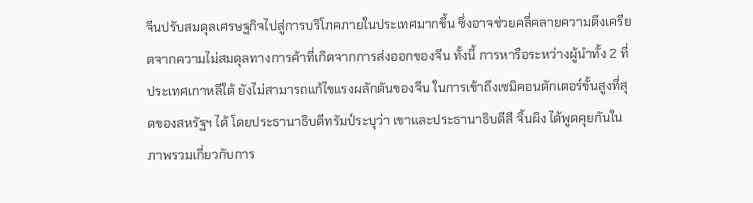จีนปรับสมดุลเศรษฐกิจไปสู่การบริโภคภายในประเทศมากขึ้น ซึ่งอาจช่วยคลี่คลายความตึงเครียดจากความไม่สมดุลทางการค้าที่เกิดจากการส่งออกของจีน ทั้งนี้ การหารือระหว่างผู้นำทั้ง 2 ที่ประเทศเกาหลีใต้ ยังไม่สามารถแก้ไขแรงผลักดันของจีน ในการเข้าถึงเซมิคอนดักเตอร์ขั้นสูงที่สุดของสหรัฐฯ ได้ โดยประธานาธิบดีทรัมป์ระบุว่า เขาและประธานาธิบดีสี จิ้นผิง ได้พูดคุยกันในภาพรวมเกี่ยวกับการ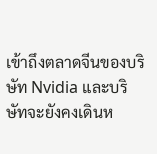เข้าถึงตลาดจีนของบริษัท Nvidia และบริษัทจะยังคงเดินห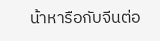น้าหารือกับจีนต่อ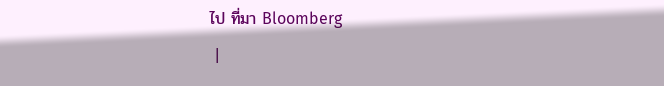ไป ที่มา Bloomberg
 |